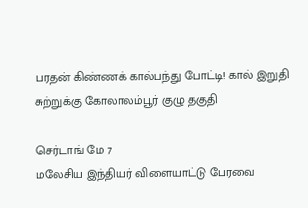பரதன் கிண்ணக் கால்பந்து போட்டி! கால் இறுதி சுற்றுக்கு கோலாலம்பூர் குழு தகுதி

செர்டாங் மே 7
மலேசிய இந்தியர் விளையாட்டு பேரவை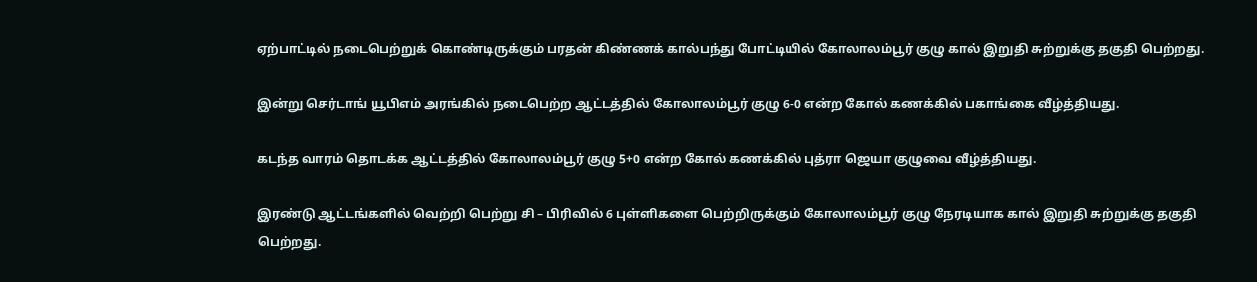ஏற்பாட்டில் நடைபெற்றுக் கொண்டிருக்கும் பரதன் கிண்ணக் கால்பந்து போட்டியில் கோலாலம்பூர் குழு கால் இறுதி சுற்றுக்கு தகுதி பெற்றது.

இன்று செர்டாங் யூபிஎம் அரங்கில் நடைபெற்ற ஆட்டத்தில் கோலாலம்பூர் குழு 6-0 என்ற கோல் கணக்கில் பகாங்கை வீழ்த்தியது.

கடந்த வாரம் தொடக்க ஆட்டத்தில் கோலாலம்பூர் குழு 5+0 என்ற கோல் கணக்கில் புத்ரா ஜெயா குழுவை வீழ்த்தியது.

இரண்டு ஆட்டங்களில் வெற்றி பெற்று சி – பிரிவில் 6 புள்ளிகளை பெற்றிருக்கும் கோலாலம்பூர் குழு நேரடியாக கால் இறுதி சுற்றுக்கு தகுதி பெற்றது.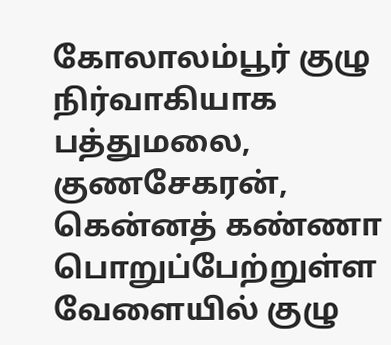கோலாலம்பூர் குழு நிர்வாகியாக பத்துமலை, குணசேகரன், கென்னத் கண்ணா பொறுப்பேற்றுள்ள வேளையில் குழு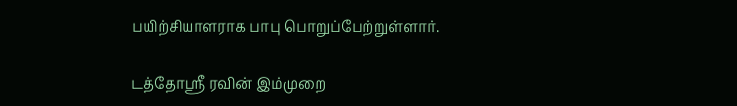பயிற்சியாளராக பாபு பொறுப்பேற்றுள்ளார்.

டத்தோஸ்ரீ ரவின் இம்முறை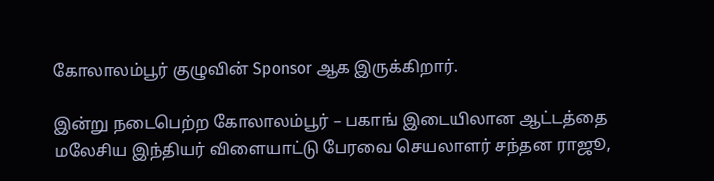கோலாலம்பூர் குழுவின் Sponsor ஆக இருக்கிறார்.

இன்று நடைபெற்ற கோலாலம்பூர் – பகாங் இடையிலான ஆட்டத்தை மலேசிய இந்தியர் விளையாட்டு பேரவை செயலாளர் சந்தன ராஜூ,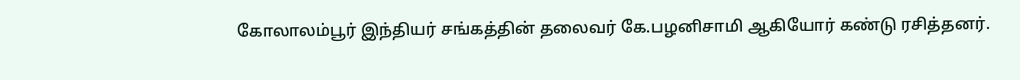கோலாலம்பூர் இந்தியர் சங்கத்தின் தலைவர் கே.பழனிசாமி ஆகியோர் கண்டு ரசித்தனர்.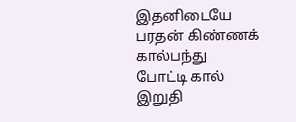இதனிடையே பரதன் கிண்ணக் கால்பந்து போட்டி கால் இறுதி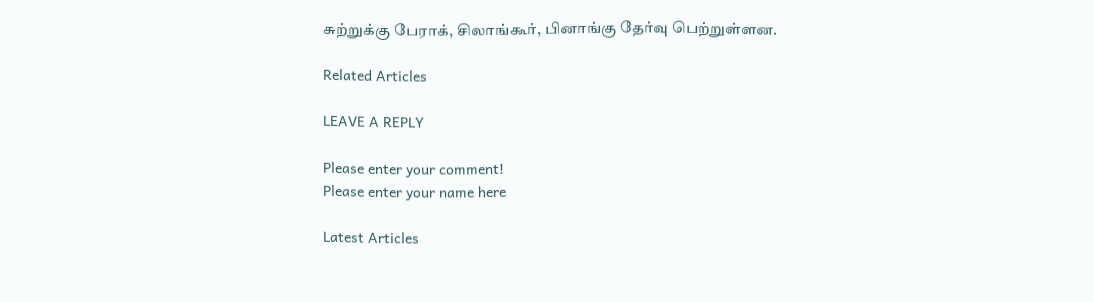சுற்றுக்கு பேராக், சிலாங்கூர், பினாங்கு தேர்வு பெற்றுள்ளன.

Related Articles

LEAVE A REPLY

Please enter your comment!
Please enter your name here

Latest Articles